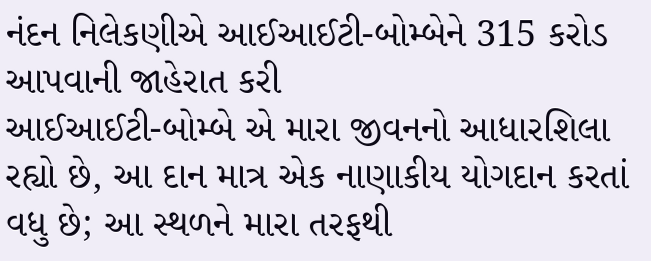નંદન નિલેકણીએ આઈઆઈટી-બોમ્બેને 315 કરોડ આપવાની જાહેરાત કરી
આઈઆઈટી-બોમ્બે એ મારા જીવનનો આધારશિલા રહ્યો છે, આ દાન માત્ર એક નાણાકીય યોગદાન કરતાં વધુ છે; આ સ્થળને મારા તરફથી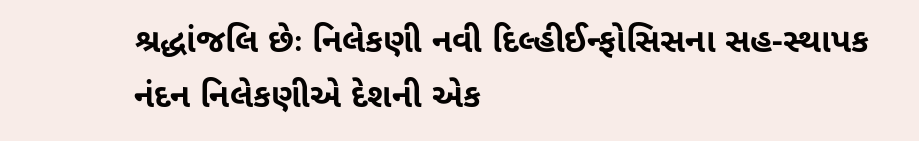શ્રદ્ધાંજલિ છેઃ નિલેકણી નવી દિલ્હીઈન્ફોસિસના સહ-સ્થાપક નંદન નિલેકણીએ દેશની એક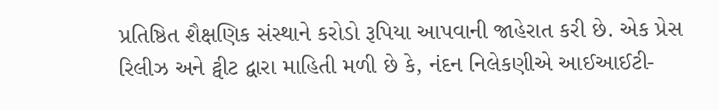પ્રતિષ્ઠિત શૈક્ષણિક સંસ્થાને કરોડો રૂપિયા આપવાની જાહેરાત કરી છે. એક પ્રેસ રિલીઝ અને ટ્વીટ દ્વારા માહિતી મળી છે કે, નંદન નિલેકણીએ આઈઆઈટી-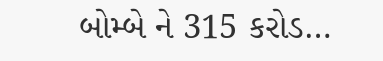બોમ્બે ને 315 કરોડ…